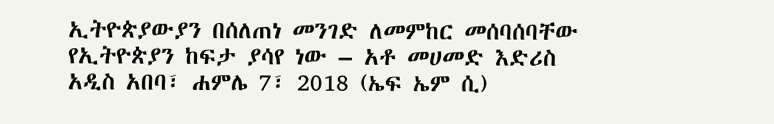ኢትዮጵያውያን በሰለጠነ መንገድ ለመምከር መሰባሰባቸው የኢትዮጵያን ከፍታ ያሳየ ነው – አቶ መሀመድ እድሪስ
አዲስ አበባ፣ ሐምሌ 7፣ 2018 (ኤፍ ኤም ሲ)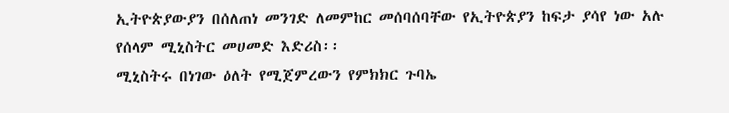ኢትዮጵያውያን በሰለጠነ መንገድ ለመምከር መሰባሰባቸው የኢትዮጵያን ከፍታ ያሳየ ነው አሉ የሰላም ሚኒስትር መሀመድ እድሪስ፡፡
ሚኒስትሩ በነገው ዕለት የሚጀምረውን የምክክር ጉባኤ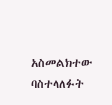አስመልክተው ባስተላለፉት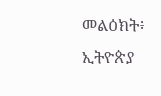መልዕክት፥ ኢትዮጵያ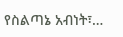የስልጣኔ አብነት፣…